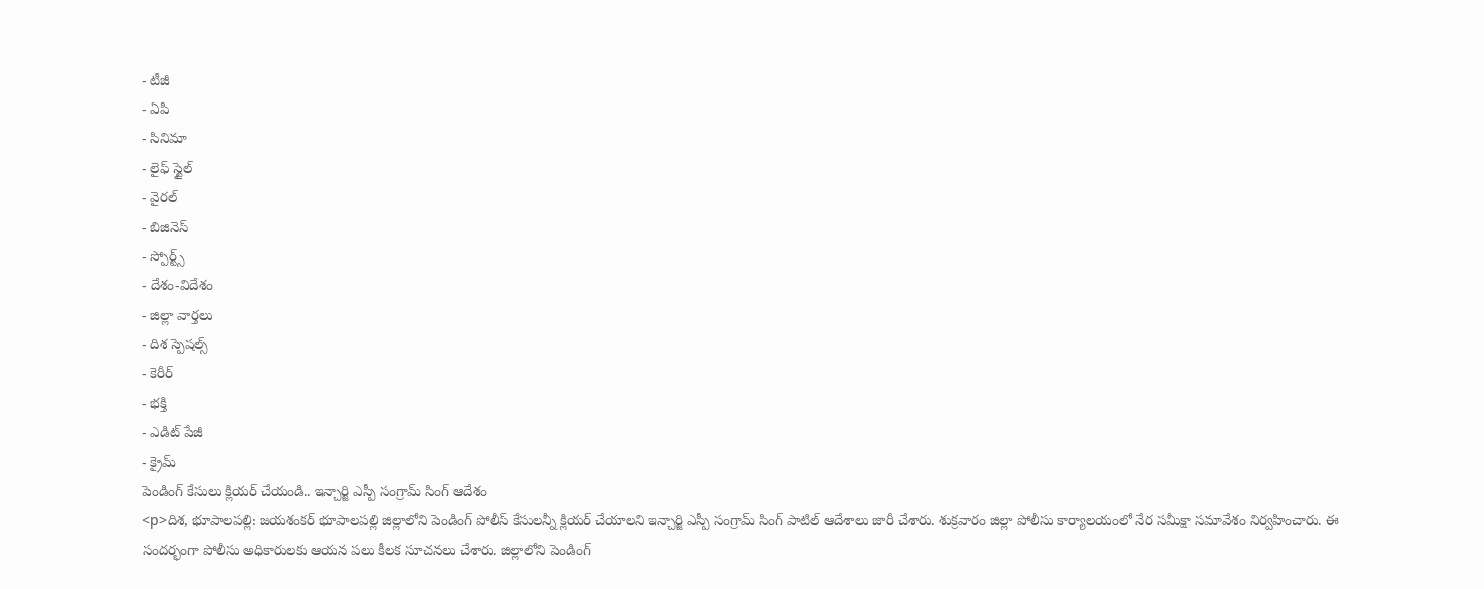- టీజీ
- ఏపీ
- సినిమా
- లైఫ్ స్టైల్
- వైరల్
- బిజినెస్
- స్పోర్ట్స్
- దేశం-విదేశం
- జిల్లా వార్తలు
- దిశ స్పెషల్స్
- కెరీర్
- భక్తి
- ఎడిట్ పేజీ
- క్రైమ్
పెండింగ్ కేసులు క్లియర్ చేయండి.. ఇన్చార్జి ఎస్పీ సంగ్రామ్ సింగ్ ఆదేశం
<p>దిశ, భూపాలపల్లి: జయశంకర్ భూపాలపల్లి జిల్లాలోని పెండింగ్ పోలీస్ కేసులన్నీ క్లియర్ చేయాలని ఇన్చార్జి ఎస్పీ సంగ్రామ్ సింగ్ పాటిల్ ఆదేశాలు జారీ చేశారు. శుక్రవారం జిల్లా పోలీసు కార్యాలయంలో నేర సమీక్షా సమావేశం నిర్వహించారు. ఈ సందర్భంగా పోలీసు అధికారులకు ఆయన పలు కీలక సూచనలు చేశారు. జిల్లాలోని పెండింగ్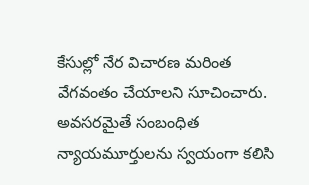కేసుల్లో నేర విచారణ మరింత వేగవంతం చేయాలని సూచించారు. అవసరమైతే సంబంధిత న్యాయమూర్తులను స్వయంగా కలిసి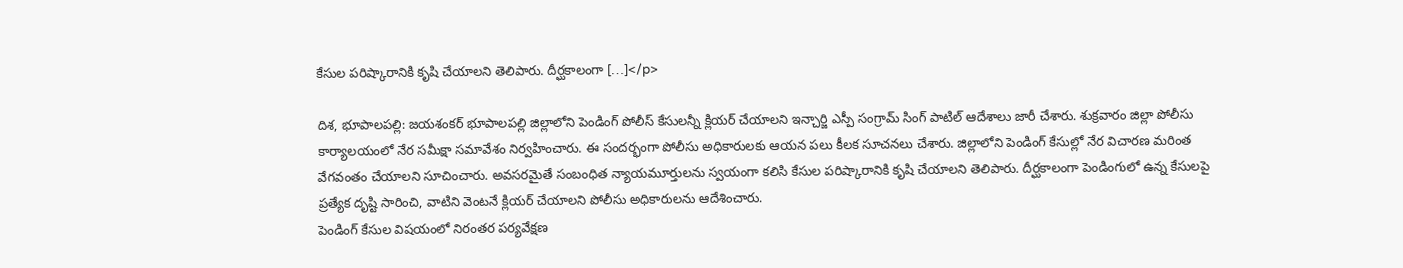కేసుల పరిష్కారానికి కృషి చేయాలని తెలిపారు. దీర్ఘకాలంగా […]</p>

దిశ, భూపాలపల్లి: జయశంకర్ భూపాలపల్లి జిల్లాలోని పెండింగ్ పోలీస్ కేసులన్నీ క్లియర్ చేయాలని ఇన్చార్జి ఎస్పీ సంగ్రామ్ సింగ్ పాటిల్ ఆదేశాలు జారీ చేశారు. శుక్రవారం జిల్లా పోలీసు కార్యాలయంలో నేర సమీక్షా సమావేశం నిర్వహించారు. ఈ సందర్భంగా పోలీసు అధికారులకు ఆయన పలు కీలక సూచనలు చేశారు. జిల్లాలోని పెండింగ్ కేసుల్లో నేర విచారణ మరింత వేగవంతం చేయాలని సూచించారు. అవసరమైతే సంబంధిత న్యాయమూర్తులను స్వయంగా కలిసి కేసుల పరిష్కారానికి కృషి చేయాలని తెలిపారు. దీర్ఘకాలంగా పెండింగులో ఉన్న కేసులపై ప్రత్యేక దృష్టి సారించి, వాటిని వెంటనే క్లియర్ చేయాలని పోలీసు అధికారులను ఆదేశించారు.
పెండింగ్ కేసుల విషయంలో నిరంతర పర్యవేక్షణ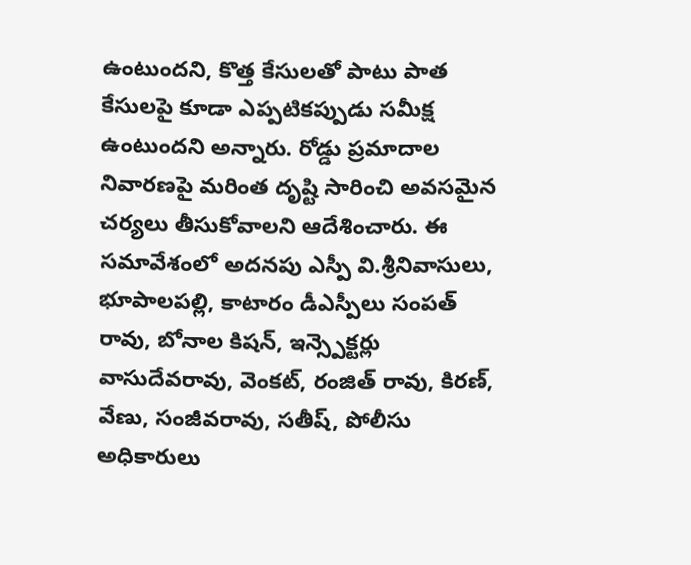ఉంటుందని, కొత్త కేసులతో పాటు పాత కేసులపై కూడా ఎప్పటికప్పుడు సమీక్ష ఉంటుందని అన్నారు. రోడ్డు ప్రమాదాల నివారణపై మరింత దృష్టి సారించి అవసమైన చర్యలు తీసుకోవాలని ఆదేశించారు. ఈ సమావేశంలో అదనపు ఎస్పీ వి.శ్రీనివాసులు, భూపాలపల్లి, కాటారం డీఎస్పీలు సంపత్ రావు, బోనాల కిషన్, ఇన్స్పెక్టర్లు వాసుదేవరావు, వెంకట్, రంజిత్ రావు, కిరణ్, వేణు, సంజీవరావు, సతీష్, పోలీసు అధికారులు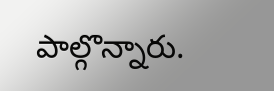పాల్గొన్నారు.